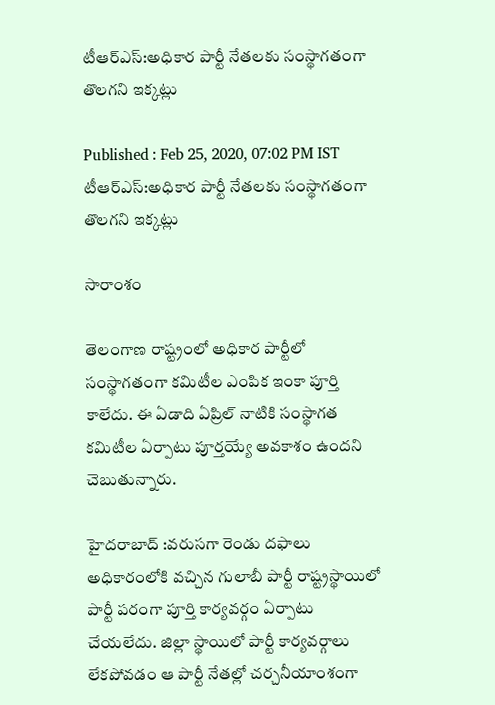టీఆర్ఎస్:అధికార పార్టీ నేతలకు సంస్థాగతంగా తొలగని ఇక్కట్లు

Published : Feb 25, 2020, 07:02 PM IST
టీఆర్ఎస్:అధికార పార్టీ నేతలకు సంస్థాగతంగా తొలగని ఇక్కట్లు

సారాంశం

తెలంగాణ రాష్ట్రంలో అధికార పార్టీలో సంస్థాగతంగా కమిటీల ఎంపిక ఇంకా పూర్తి కాలేదు. ఈ ఏడాది ఏప్రిల్ నాటికి సంస్థాగత కమిటీల ఏర్పాటు పూర్తయ్యే అవకాశం ఉందని చెబుతున్నారు.

హైదరాబాద్ :వరుసగా రెండు దఫాలు అధికారంలోకి వచ్చిన గులాబీ పార్టీ రాష్ట్రస్థాయిలో  పార్టీ పరంగా పూర్తి కార్యవర్గం ఏర్పాటు చేయలేదు. జిల్లా స్థాయిలో పార్టీ కార్యవర్గాలు లేకపోవడం ఆ పార్టీ నేతల్లో చర్చనీయాంశంగా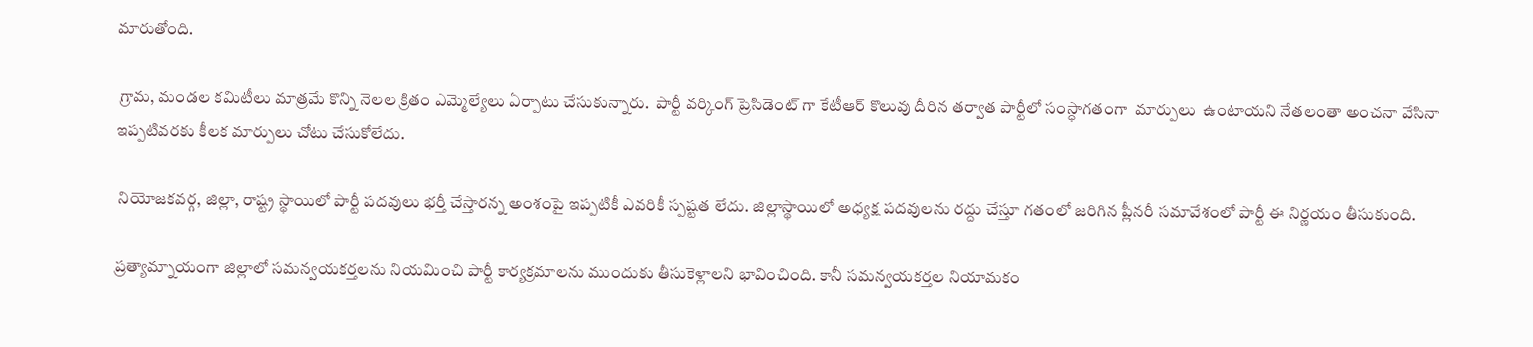మారుతోంది.

 గ్రామ, మండల కమిటీలు మాత్రమే కొన్ని నెలల క్రితం ఎమ్మెల్యేలు ఏర్పాటు చేసుకున్నారు.  పార్టీ వర్కింగ్ ప్రెసిడెంట్ గా కేటీఆర్ కొలువు దీరిన తర్వాత పార్టీలో సంస్ధాగతంగా  మార్పులు  ఉంటాయని నేతలంతా అంచనా వేసినా ఇప్పటివరకు కీలక మార్పులు చోటు చేసుకోలేదు.

 నియోజకవర్గ, జిల్లా, రాష్ట్ర స్థాయిలో పార్టీ పదవులు భర్తీ చేస్తారన్న అంశంపై ఇప్పటికీ ఎవరికీ స్పష్టత లేదు. జిల్లాస్థాయిలో అధ్యక్ష పదవులను రద్దు చేస్తూ గతంలో జరిగిన ప్లీనరీ సమావేశంలో పార్టీ ఈ నిర్ణయం తీసుకుంది.

ప్రత్యామ్నాయంగా జిల్లాలో సమన్వయకర్తలను నియమించి పార్టీ కార్యక్రమాలను ముందుకు తీసుకెళ్లాలని భావించింది. కానీ సమన్వయకర్తల నియామకం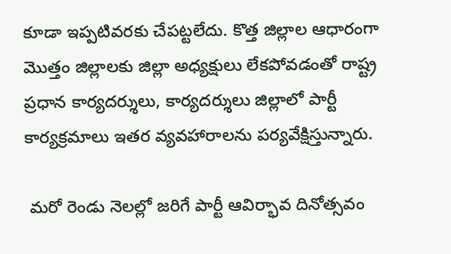కూడా ఇప్పటివరకు చేపట్టలేదు. కొత్త జిల్లాల ఆధారంగా మొత్తం జిల్లాలకు జిల్లా అధ్యక్షులు లేకపోవడంతో రాష్ట్ర  ప్రధాన కార్యదర్శులు, కార్యదర్శులు జిల్లాలో పార్టీ కార్యక్రమాలు ఇతర వ్యవహారాలను పర్యవేక్షిస్తున్నారు.

 మరో రెండు నెలల్లో జరిగే పార్టీ ఆవిర్భావ దినోత్సవం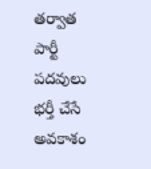తర్వాత పార్టీ పదవులు భర్తీ చేసే అవకాశం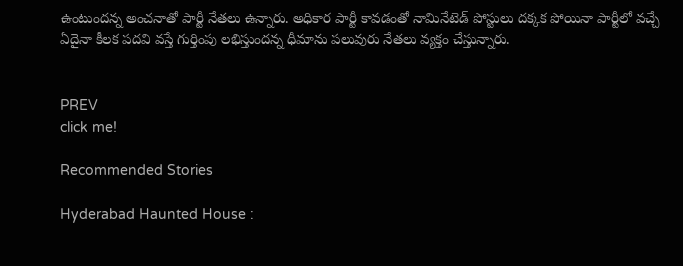ఉంటుందన్న అంచనాతో పార్టీ నేతలు ఉన్నారు. అధికార పార్టీ కావడంతో నామినేటెడ్ పోస్టులు దక్కక పోయినా పార్టీలో వచ్చే ఏదైనా కీలక పదవి వస్తే గుర్తింపు లభిస్తుందన్న ధీమాను పలువురు నేతలు వ్యక్తం చేస్తున్నారు.


PREV
click me!

Recommended Stories

Hyderabad Haunted House :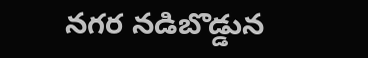నగర నడిబొడ్డున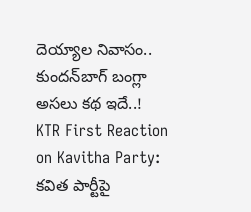దెయ్యాల నివాసం.. కుందన్‌బాగ్‌ బంగ్లా అసలు కథ ఇదే..!
KTR First Reaction on Kavitha Party: కవిత పార్టీపై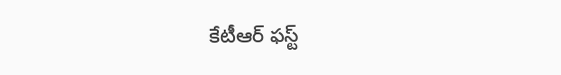కేటీఆర్‌ ఫస్ట్‌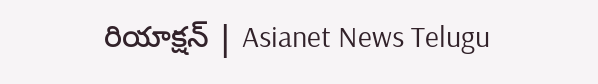రియాక్షన్‌ | Asianet News Telugu